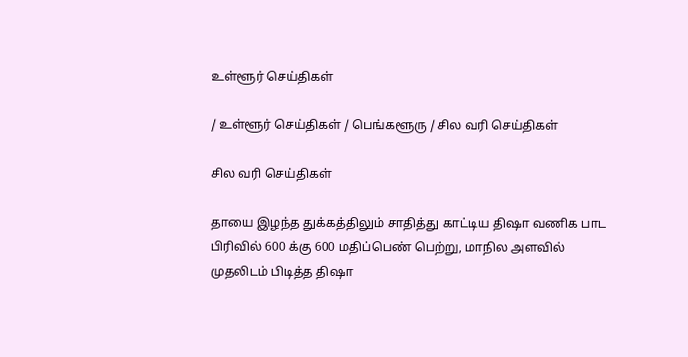உள்ளூர் செய்திகள்

/ உள்ளூர் செய்திகள் / பெங்களூரு / சில வரி செய்திகள்

சில வரி செய்திகள்

தாயை இழந்த துக்கத்திலும் சாதித்து காட்டிய திஷா வணிக பாட பிரிவில் 600 க்கு 600 மதிப்பெண் பெற்று, மாநில அளவில் முதலிடம் பிடித்த திஷா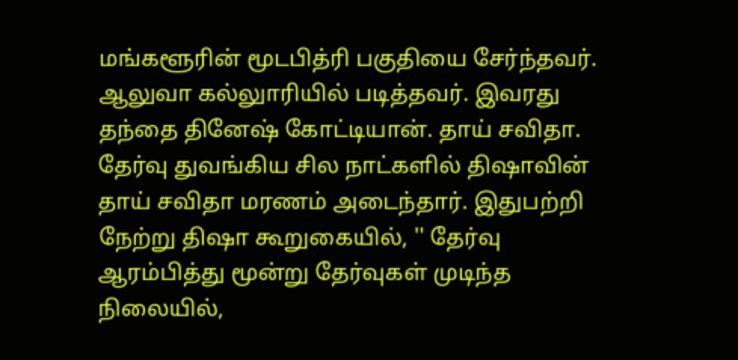மங்களூரின் மூடபித்ரி பகுதியை சேர்ந்தவர். ஆலுவா கல்லுாரியில் படித்தவர். இவரது தந்தை தினேஷ் கோட்டியான். தாய் சவிதா. தேர்வு துவங்கிய சில நாட்களில் திஷாவின் தாய் சவிதா மரணம் அடைந்தார். இதுபற்றி நேற்று திஷா கூறுகையில், '' தேர்வு ஆரம்பித்து மூன்று தேர்வுகள் முடிந்த நிலையில்,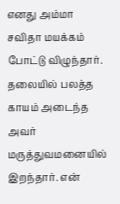எனது அம்மா சவிதா மயக்கம் போட்டு விழுந்தார். தலையில் பலத்த காயம் அடைந்த அவர் மருத்துவமனையில் இறந்தார். என்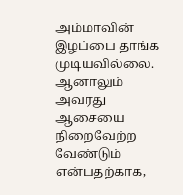அம்மாவின் இழப்பை தாங்க முடியவில்லை. ஆனாலும் அவரது ஆசையை நிறைவேற்ற வேண்டும் என்பதற்காக,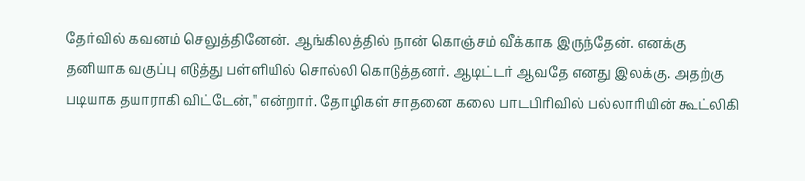தேர்வில் கவனம் செலுத்தினேன். ஆங்கிலத்தில் நான் கொஞ்சம் வீக்காக இருந்தேன். எனக்கு தனியாக வகுப்பு எடுத்து பள்ளியில் சொல்லி கொடுத்தனர். ஆடிட்டர் ஆவதே எனது இலக்கு. அதற்கு படியாக தயாராகி விட்டேன்,'' என்றார். தோழிகள் சாதனை கலை பாடபிரிவில் பல்லாரியின் கூட்லிகி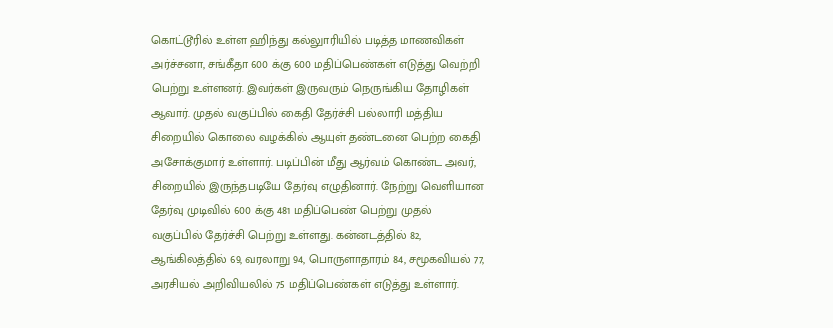கொட்டூரில் உள்ள ஹிந்து கல்லுாரியில் படித்த மாணவிகள் அர்ச்சனா, சங்கீதா 600 க்கு 600 மதிப்பெண்கள் எடுத்து வெற்றி பெற்று உள்ளனர். இவர்கள் இருவரும் நெருங்கிய தோழிகள் ஆவார். முதல் வகுப்பில் கைதி தேர்ச்சி பல்லாரி மத்திய சிறையில் கொலை வழக்கில் ஆயுள் தண்டனை பெற்ற கைதி அசோக்குமார் உள்ளார். படிப்பின் மீது ஆர்வம் கொண்ட அவர், சிறையில் இருந்தபடியே தேர்வு எழுதினார். நேற்று வெளியான தேர்வு முடிவில் 600 க்கு 481 மதிப்பெண் பெற்று முதல் வகுப்பில் தேர்ச்சி பெற்று உள்ளது. கன்னடத்தில் 82, ஆங்கிலத்தில் 69, வரலாறு 94, பொருளாதாரம் 84, சமூகவியல் 77, அரசியல் அறிவியலில் 75 மதிப்பெண்கள் எடுத்து உள்ளார்.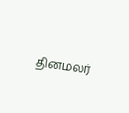தினமலர்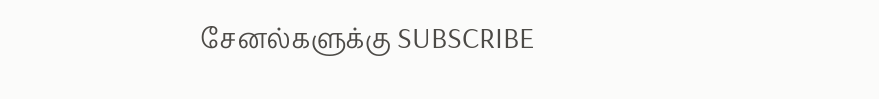சேனல்களுக்கு SUBSCRIBE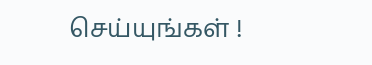செய்யுங்கள் !